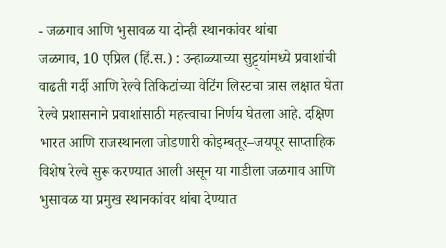- जळगाव आणि भुसावळ या दोन्ही स्थानकांवर थांबा
जळगाव, 10 एप्रिल (हिं.स.) : उन्हाळ्याच्या सुट्ट्यांमध्ये प्रवाशांची वाढती गर्दी आणि रेल्वे तिकिटांच्या वेटिंग लिस्टचा त्रास लक्षात घेता रेल्वे प्रशासनाने प्रवाशांसाठी महत्त्वाचा निर्णय घेतला आहे. दक्षिण भारत आणि राजस्थानला जोडणारी कोइम्बतूर–जयपूर साप्ताहिक विशेष रेल्वे सुरू करण्यात आली असून या गाडीला जळगाव आणि भुसावळ या प्रमुख स्थानकांवर थांबा देण्यात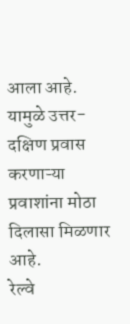आला आहे. यामुळे उत्तर-दक्षिण प्रवास करणाऱ्या प्रवाशांना मोठा दिलासा मिळणार आहे.
रेल्वे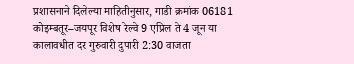प्रशासनाने दिलेल्या माहितीनुसार, गाडी क्रमांक 06181 कोइम्बतूर–जयपूर विशेष रेल्वे 9 एप्रिल ते 4 जून या कालावधीत दर गुरुवारी दुपारी 2:30 वाजता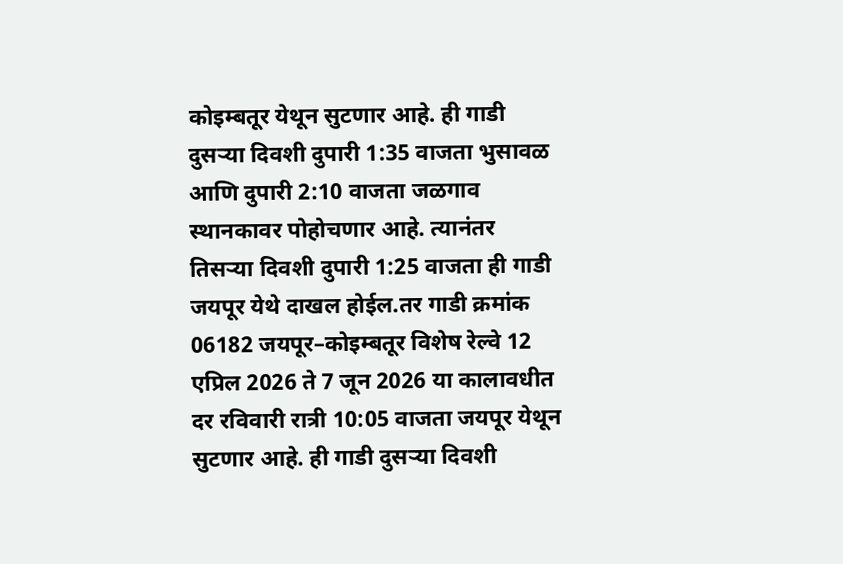कोइम्बतूर येथून सुटणार आहे. ही गाडी दुसऱ्या दिवशी दुपारी 1:35 वाजता भुसावळ आणि दुपारी 2:10 वाजता जळगाव स्थानकावर पोहोचणार आहे. त्यानंतर तिसऱ्या दिवशी दुपारी 1:25 वाजता ही गाडी जयपूर येथे दाखल होईल.तर गाडी क्रमांक 06182 जयपूर–कोइम्बतूर विशेष रेल्वे 12 एप्रिल 2026 ते 7 जून 2026 या कालावधीत दर रविवारी रात्री 10:05 वाजता जयपूर येथून सुटणार आहे. ही गाडी दुसऱ्या दिवशी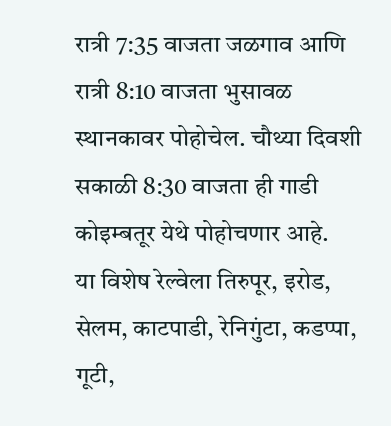रात्री 7:35 वाजता जळगाव आणि रात्री 8:10 वाजता भुसावळ स्थानकावर पोहोचेल. चौथ्या दिवशी सकाळी 8:30 वाजता ही गाडी कोइम्बतूर येथे पोहोचणार आहे.
या विशेष रेल्वेला तिरुपूर, इरोड, सेलम, काटपाडी, रेनिगुंटा, कडप्पा, गूटी,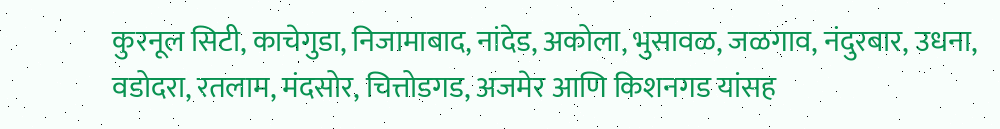कुरनूल सिटी, काचेगुडा, निजामाबाद, नांदेड, अकोला, भुसावळ, जळगाव, नंदुरबार, उधना, वडोदरा, रतलाम, मंदसोर, चित्तोडगड, अजमेर आणि किशनगड यांसह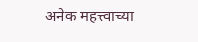अनेक महत्त्वाच्या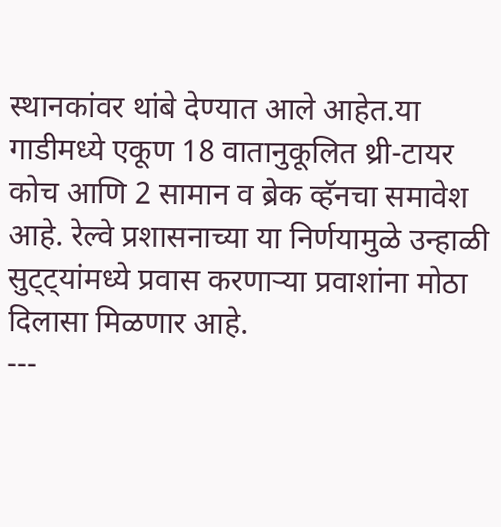स्थानकांवर थांबे देण्यात आले आहेत.या गाडीमध्ये एकूण 18 वातानुकूलित थ्री-टायर कोच आणि 2 सामान व ब्रेक व्हॅनचा समावेश आहे. रेल्वे प्रशासनाच्या या निर्णयामुळे उन्हाळी सुट्ट्यांमध्ये प्रवास करणाऱ्या प्रवाशांना मोठा दिलासा मिळणार आहे.
---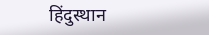हिंदुस्थान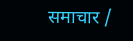समाचार /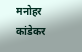मनोहर कांडेकर